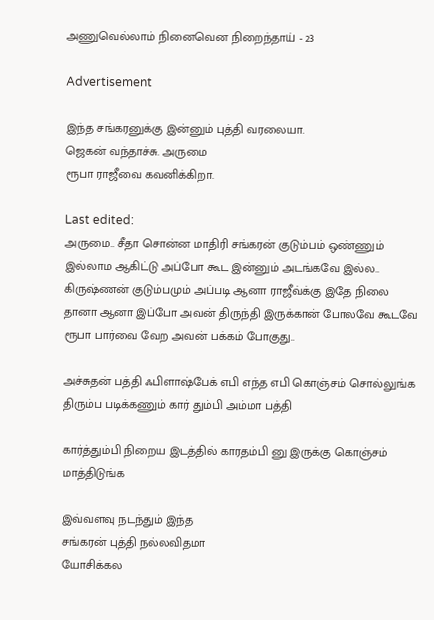அணுவெல்லாம் நினைவென நிறைந்தாய் - 23

Advertisement

இந்த சங்கரனுக்கு இன்னும் புத்தி வரலையா.
ஜெகன் வந்தாச்சு. அருமை
ரூபா ராஜீவை கவனிக்கிறா.

Last edited:
அருமை.. சீதா சொன்ன மாதிரி சங்கரன் குடும்பம் ஒண்ணும் இல்லாம ஆகிட்டு அப்போ கூட இன்னும் அடங்கவே இல்ல.. கிருஷ்ணன் குடும்பமும் அப்படி ஆனா ராஜீவ்க்கு இதே நிலை தானா ஆனா இப்போ அவன் திருந்தி இருக்கான் போலவே கூடவே ரூபா பார்வை வேற அவன் பக்கம் போகுது..

அச்சுதன் பத்தி ஃபிளாஷ்பேக் எபி எந்த எபி கொஞ்சம் சொல்லுங்க திரும்ப படிக்கணும் கார் தும்பி அம்மா பத்தி

கார்த்தும்பி நிறைய இடத்தில் காரதம்பி னு இருக்கு கொஞ்சம் மாத்திடுங்க

இவ்வளவு நடந்தும் இந்த
சங்கரன் புத்தி நல்லவிதமா
யோசிக்கல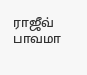ராஜீவ் பாவமா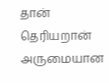தான்
தெரியறான்
அருமையான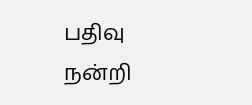பதிவு
நன்றி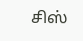சிஸ்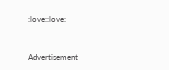:love::love:


Advertisement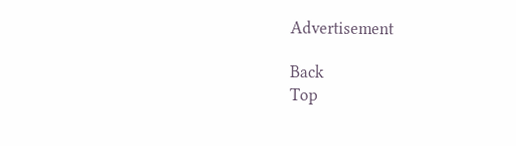Advertisement

Back
Top